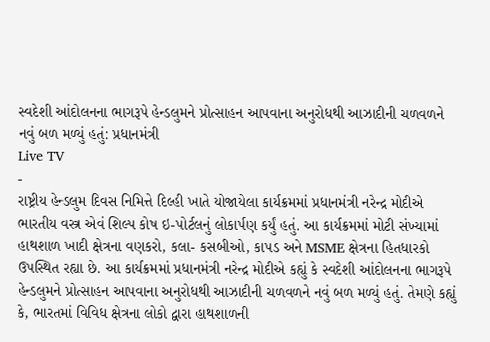સ્વદેશી આંદોલનના ભાગરૂપે હેન્ડલુમને પ્રોત્સાહન આપવાના અનુરોધથી આઝાદીની ચળવળને નવું બળ મળ્યું હતું: પ્રધાનમંત્રી
Live TV
-
રાષ્ટ્રીય હેન્ડલુમ દિવસ નિમિત્તે દિલ્હી ખાતે યોજાયેલા કાર્યક્રમમાં પ્રધાનમંત્રી નરેન્દ્ર મોદીએ ભારતીય વસ્ત્ર એવં શિલ્પ કોષ ઇ-પોર્ટલનું લોકાર્પણ કર્યું હતું. આ કાર્યક્રમમાં મોટી સંખ્યામાં હાથશાળ ખાદી ક્ષેત્રના વણકરો, કલા- કસબીઓ, કાપડ અને MSME ક્ષેત્રના હિતધારકો ઉપસ્થિત રહ્યા છે. આ કાર્યક્રમમાં પ્રધાનમંત્રી નરેન્દ્ર મોદીએ કહ્યું કે સ્વદેશી આંદોલનના ભાગરૂપે હેન્ડલુમને પ્રોત્સાહન આપવાના અનુરોધથી આઝાદીની ચળવળને નવું બળ મળ્યું હતું. તેમણે કહ્યું કે, ભારતમાં વિવિધ ક્ષેત્રના લોકો દ્વારા હાથશાળની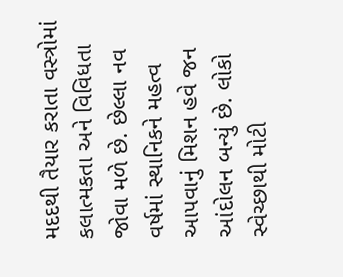મદદથી તૈયાર કરાતા વસ્ત્રોમાં કલાત્મકતા અને વિવિધતા જોવા મળે છે. છેલ્લા નવ વર્ષમાં સ્થાનિકને મહત્વ આપવાનું મિશન હવે જન આંદોલન બન્યું છે. લોકો સ્વેચ્છાથી મોટી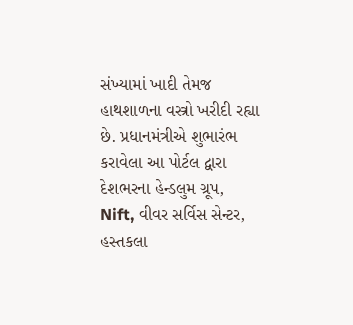સંખ્યામાં ખાદી તેમજ હાથશાળના વસ્ત્રો ખરીદી રહ્યા છે. પ્રધાનમંત્રીએ શુભારંભ કરાવેલા આ પોર્ટલ દ્વારા દેશભરના હેન્ડલુમ ગ્રૂપ, Nift, વીવર સર્વિસ સેન્ટર, હસ્તકલા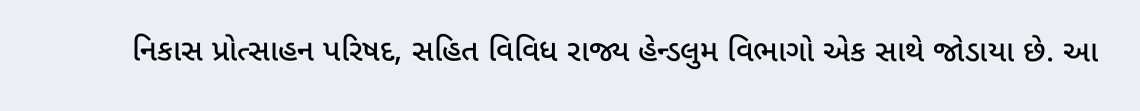નિકાસ પ્રોત્સાહન પરિષદ, સહિત વિવિધ રાજ્ય હેન્ડલુમ વિભાગો એક સાથે જોડાયા છે. આ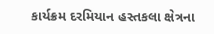કાર્યક્રમ દરમિયાન હસ્તકલા ક્ષેત્રના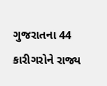ગુજરાતના 44 કારીગરોને રાજ્ય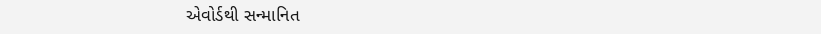એવોર્ડથી સન્માનિત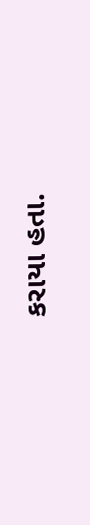કરાયા હતા.